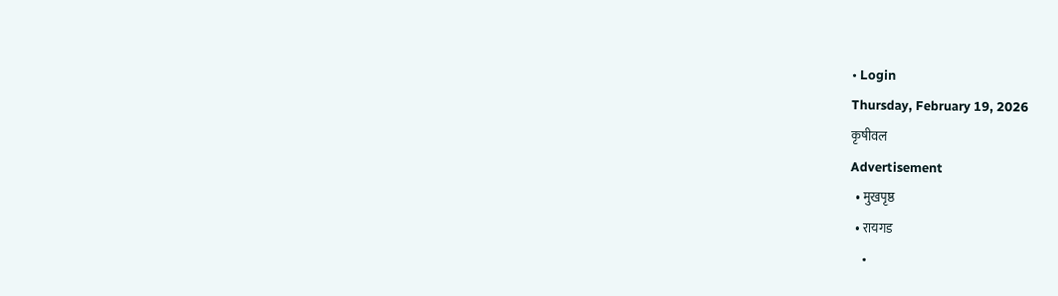• Login
Thursday, February 19, 2026
कृषीवल
Advertisement
  • मुखपृष्ठ
  • रायगड
    •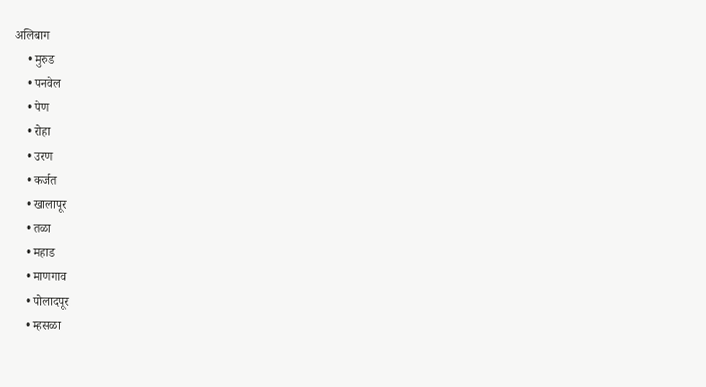अलिबाग
    • मुरुड
    • पनवेल
    • पेण
    • रोहा
    • उरण
    • कर्जत
    • खालापूर
    • तळा
    • महाड
    • माणगाव
    • पोलादपूर
    • म्हसळा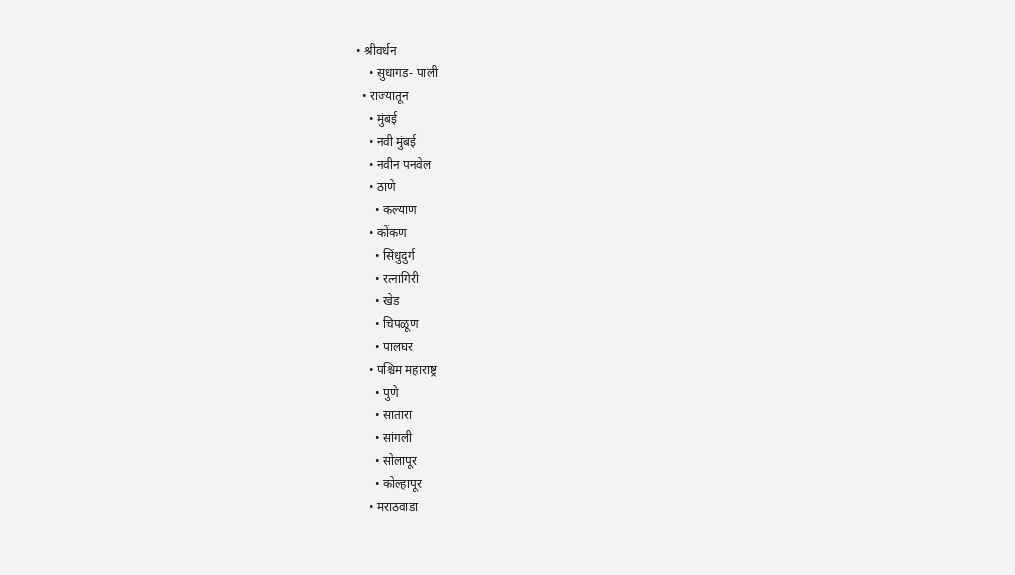• श्रीवर्धन
    • सुधागड- पाली
  • राज्यातून
    • मुंबई
    • नवी मुंबई
    • नवीन पनवेल
    • ठाणे
      • कल्याण
    • कोंकण
      • सिंधुदुर्ग
      • रत्नागिरी
      • खेड
      • चिपळूण
      • पालघर
    • पश्चिम महाराष्ट्र
      • पुणे
      • सातारा
      • सांगली
      • सोलापूर
      • कोल्हापूर
    • मराठवाडा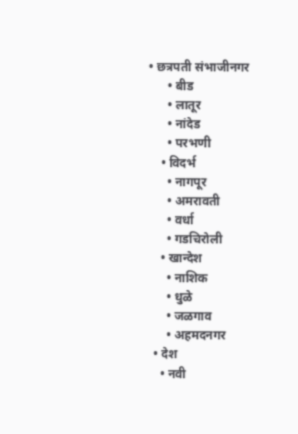• छत्रपती संभाजीनगर
      • बीड
      • लातूर
      • नांदेड
      • परभणी
    • विदर्भ
      • नागपूर
      • अमरावती
      • वर्धा
      • गडचिरोली
    • खान्देश
      • नाशिक
      • धुळे
      • जळगाव
      • अहमदनगर
  • देश
    • नवी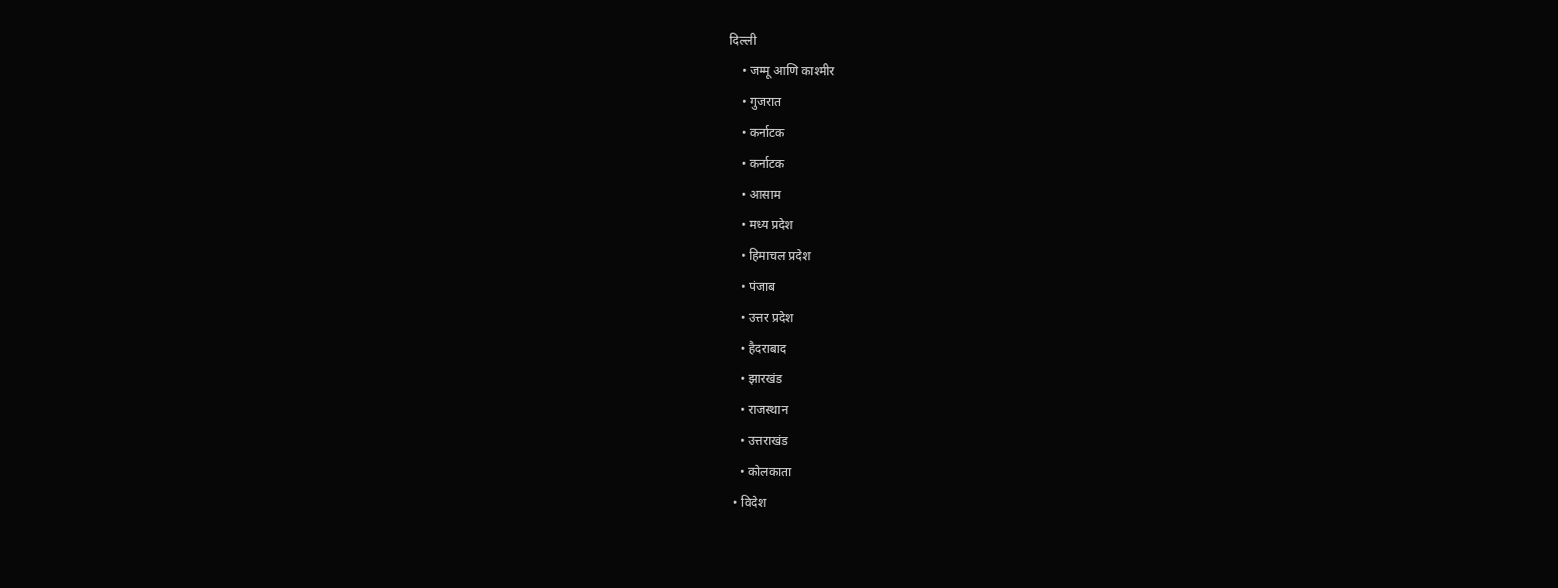दिल्ली
    • जम्मू आणि काश्मीर
    • गुजरात
    • कर्नाटक
    • कर्नाटक
    • आसाम
    • मध्य प्रदेश
    • हिमाचल प्रदेश
    • पंजाब
    • उत्तर प्रदेश
    • हैदराबाद
    • झारखंड
    • राजस्थान
    • उत्तराखंड
    • कोलकाता
  • विदेश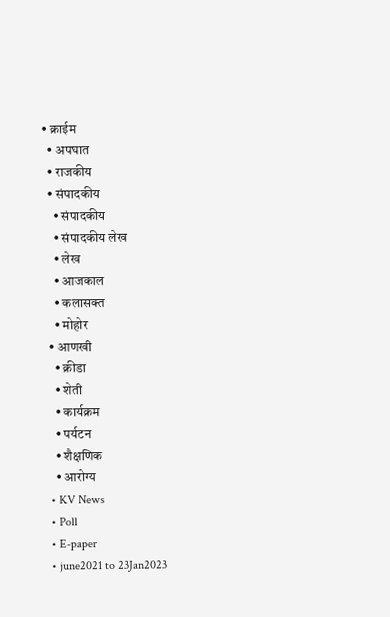• क्राईम
  • अपघात
  • राजकीय
  • संपादकीय
    • संपादकीय
    • संपादकीय लेख
    • लेख
    • आजकाल
    • कलासक्त
    • मोहोर
  • आणखी
    • क्रीडा
    • शेती
    • कार्यक्रम
    • पर्यटन
    • शैक्षणिक
    • आरोग्य
  • KV News
  • Poll
  • E-paper
  • june2021 to 23Jan2023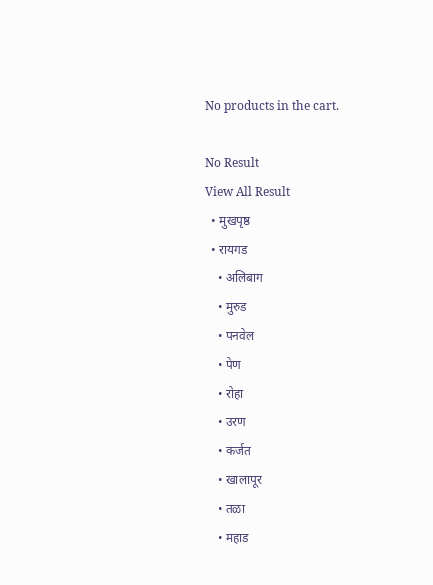No products in the cart.

No Result
View All Result
  • मुखपृष्ठ
  • रायगड
    • अलिबाग
    • मुरुड
    • पनवेल
    • पेण
    • रोहा
    • उरण
    • कर्जत
    • खालापूर
    • तळा
    • महाड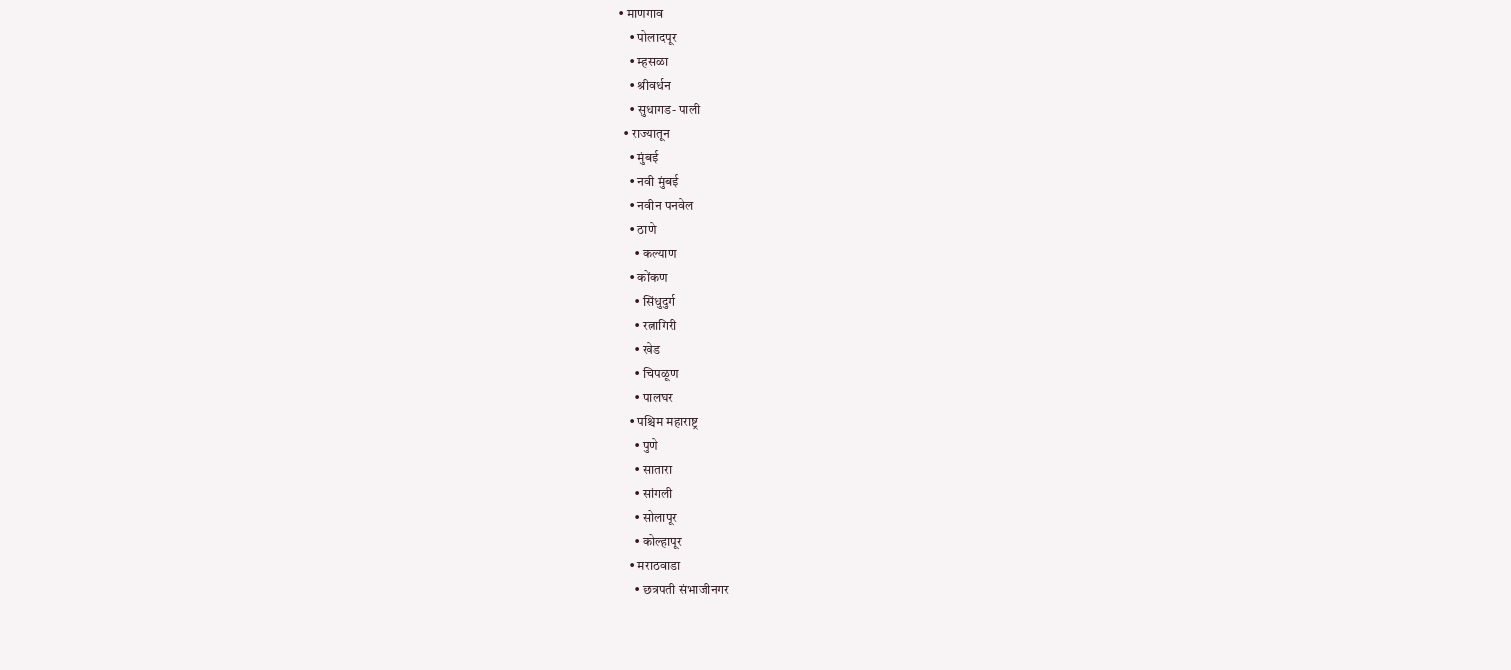• माणगाव
    • पोलादपूर
    • म्हसळा
    • श्रीवर्धन
    • सुधागड- पाली
  • राज्यातून
    • मुंबई
    • नवी मुंबई
    • नवीन पनवेल
    • ठाणे
      • कल्याण
    • कोंकण
      • सिंधुदुर्ग
      • रत्नागिरी
      • खेड
      • चिपळूण
      • पालघर
    • पश्चिम महाराष्ट्र
      • पुणे
      • सातारा
      • सांगली
      • सोलापूर
      • कोल्हापूर
    • मराठवाडा
      • छत्रपती संभाजीनगर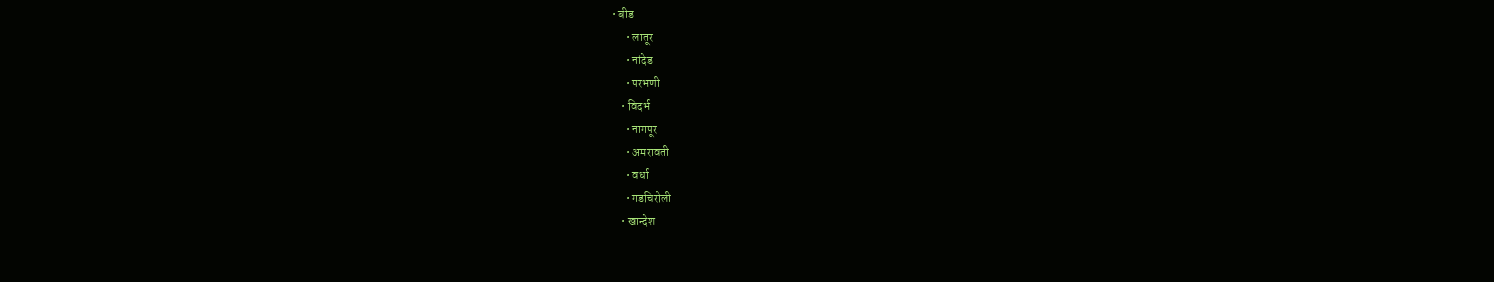• बीड
      • लातूर
      • नांदेड
      • परभणी
    • विदर्भ
      • नागपूर
      • अमरावती
      • वर्धा
      • गडचिरोली
    • खान्देश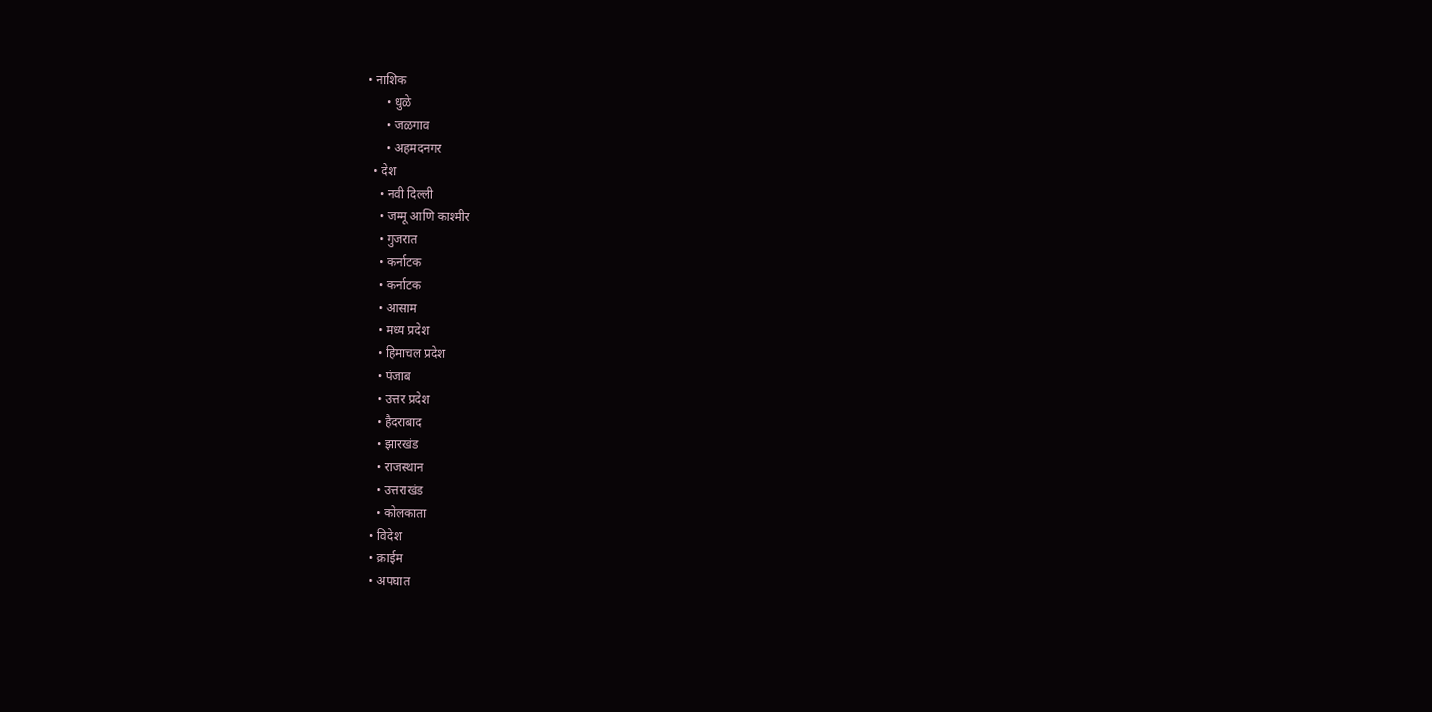• नाशिक
      • धुळे
      • जळगाव
      • अहमदनगर
  • देश
    • नवी दिल्ली
    • जम्मू आणि काश्मीर
    • गुजरात
    • कर्नाटक
    • कर्नाटक
    • आसाम
    • मध्य प्रदेश
    • हिमाचल प्रदेश
    • पंजाब
    • उत्तर प्रदेश
    • हैदराबाद
    • झारखंड
    • राजस्थान
    • उत्तराखंड
    • कोलकाता
  • विदेश
  • क्राईम
  • अपघात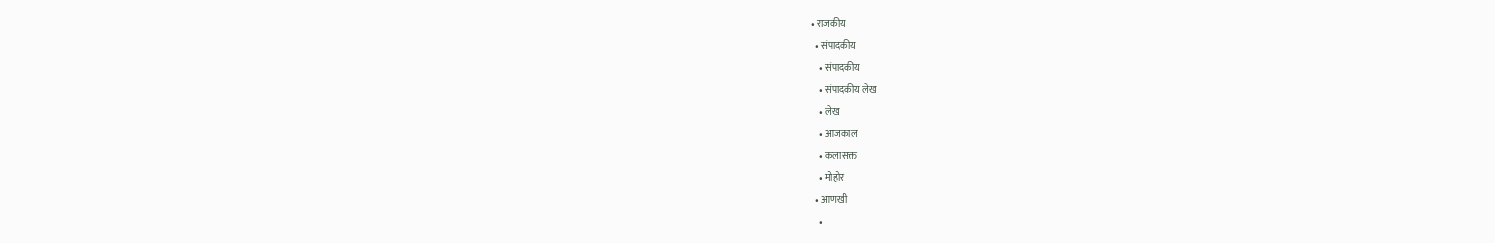• राजकीय
  • संपादकीय
    • संपादकीय
    • संपादकीय लेख
    • लेख
    • आजकाल
    • कलासक्त
    • मोहोर
  • आणखी
    •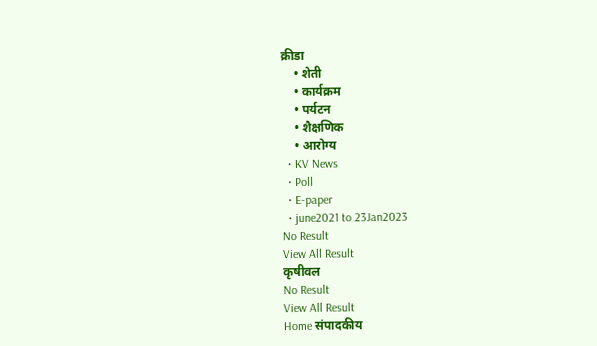क्रीडा
    • शेती
    • कार्यक्रम
    • पर्यटन
    • शैक्षणिक
    • आरोग्य
  • KV News
  • Poll
  • E-paper
  • june2021 to 23Jan2023
No Result
View All Result
कृषीवल
No Result
View All Result
Home संपादकीय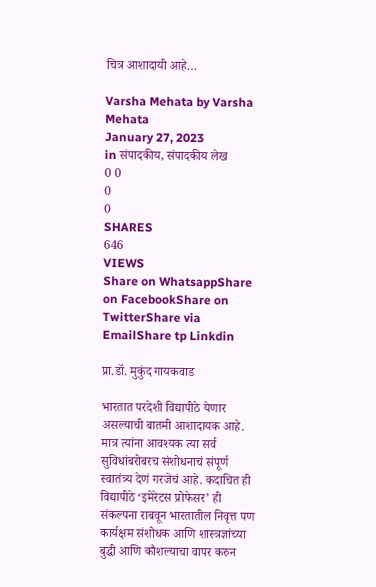चित्र आशादायी आहे…

Varsha Mehata by Varsha Mehata
January 27, 2023
in संपादकीय, संपादकीय लेख
0 0
0
0
SHARES
646
VIEWS
Share on WhatsappShare on FacebookShare on TwitterShare via EmailShare tp Linkdin

प्रा.डॉ. मुकुंद गायकवाड

भारतात परदेशी विद्यापीठे येणार असल्याची बातमी आशादायक आहे. मात्र त्यांना आवश्यक त्या सर्व सुविधांबरोबरच संशोधनाचं संपूर्ण स्वातंत्र्य देणं गरजेचं आहे. कदाचित ही विद्यापीठे ‘इमेरेटस प्रोफेसर’ ही संकल्पना राबवून भारतातील निवृत्त पण कार्यक्षम संशोधक आणि शास्त्रज्ञांच्या बुद्धी आणि कौशल्याचा वापर करुन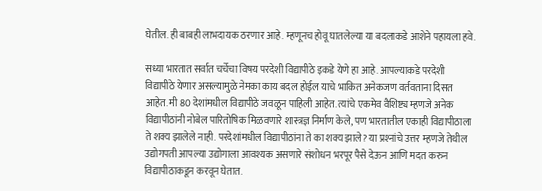घेतील. ही बाबही लाभदायक ठरणार आहे. म्हणूनच होवू घातलेल्या या बदलाकडे आशेने पहायला हवे.

सध्या भारतात सर्वात चर्चेचा विषय परदेशी विद्यापीठे इकडे येणे हा आहे. आपल्याकडे परदेशी विद्यापीठे येणार असल्यामुळे नेमका काय बदल होईल याचे भाकित अनेकजण वर्तवताना दिसत आहेत. मी 80 देशांमधील विद्यापीठे जवळून पाहिली आहेत. त्यांचे एकमेव वैशिष्ट्य म्हणजे अनेक विद्यापीठांनी नोबेल पारितोषिक मिळवणारे शास्त्रज्ञ निर्माण केले, पण भारतातील एकाही विद्यापीठाला ते शक्य झालेले नाही. परदेशांमधील विद्यापीठांना ते का शक्य झाले? या प्रश्‍नांचे उत्तर म्हणजे तेथील उद्योगपती आपल्या उद्योगाला आवश्यक असणारे संशोधन भरपूर पैसे देऊन आणि मदत करुन विद्यापीठाकडून करवून घेतात.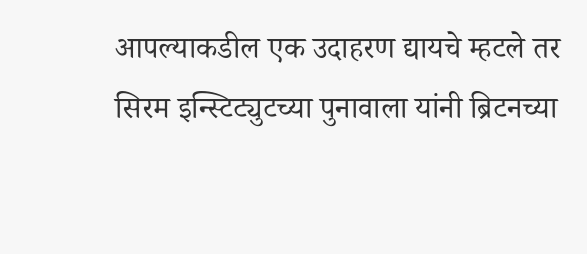आपल्याकडील एक उदाहरण द्यायचे म्हटले तर सिरम इन्स्टिट्युटच्या पुनावाला यांनी ब्रिटनच्या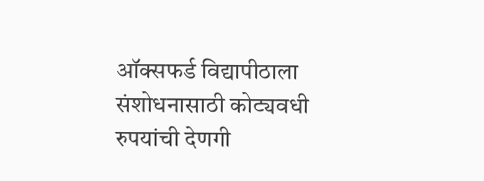ऑक्सफर्ड विद्यापीठाला संशोधनासाठी कोट्यवधी रुपयांची देणगी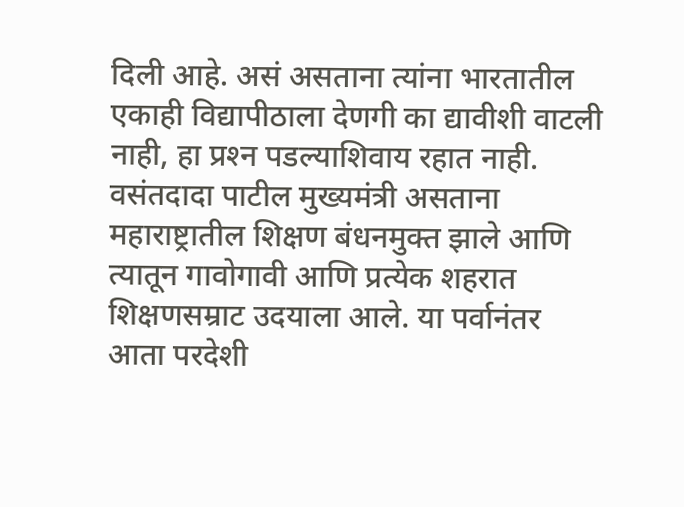दिली आहे. असं असताना त्यांना भारतातील एकाही विद्यापीठाला देणगी का द्यावीशी वाटली नाही, हा प्रश्‍न पडल्याशिवाय रहात नाही.
वसंतदादा पाटील मुख्यमंत्री असताना महाराष्ट्रातील शिक्षण बंधनमुक्त झाले आणि त्यातून गावोगावी आणि प्रत्येक शहरात शिक्षणसम्राट उदयाला आले. या पर्वानंतर आता परदेशी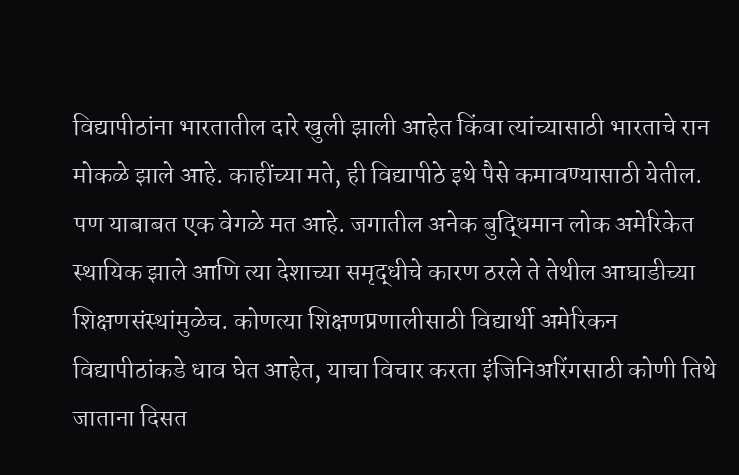विद्यापीठांना भारतातील दारे खुली झाली आहेत किंवा त्यांच्यासाठी भारताचे रान मोकळे झाले आहे. काहींच्या मते, ही विद्यापीठे इथे पैसे कमावण्यासाठी येतील. पण याबाबत एक वेगळे मत आहे. जगातील अनेक बुद्धिमान लोक अमेरिकेत स्थायिक झाले आणि त्या देशाच्या समृद्धीचे कारण ठरले ते तेथील आघाडीच्या शिक्षणसंस्थांमुळेच. कोणत्या शिक्षणप्रणालीसाठी विद्यार्थी अमेरिकन विद्यापीठांकडे धाव घेत आहेत, याचा विचार करता इंजिनिअरिंगसाठी कोणी तिथे जाताना दिसत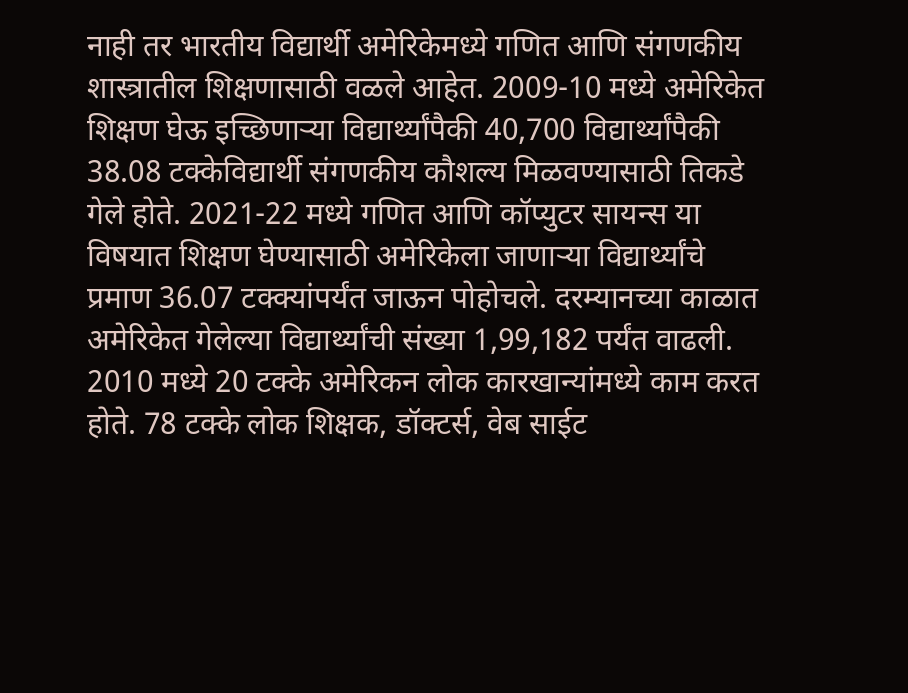नाही तर भारतीय विद्यार्थी अमेरिकेमध्ये गणित आणि संगणकीय शास्त्रातील शिक्षणासाठी वळले आहेत. 2009-10 मध्ये अमेरिकेत शिक्षण घेऊ इच्छिणार्‍या विद्यार्थ्यांपैकी 40,700 विद्यार्थ्यांपैकी 38.08 टक्केविद्यार्थी संगणकीय कौशल्य मिळवण्यासाठी तिकडे गेले होते. 2021-22 मध्ये गणित आणि कॉप्युटर सायन्स या विषयात शिक्षण घेण्यासाठी अमेरिकेला जाणार्‍या विद्यार्थ्यांचे प्रमाण 36.07 टक्क्यांपर्यंत जाऊन पोहोचले. दरम्यानच्या काळात अमेरिकेत गेलेल्या विद्यार्थ्यांची संख्या 1,99,182 पर्यंत वाढली. 2010 मध्ये 20 टक्के अमेरिकन लोक कारखान्यांमध्ये काम करत होते. 78 टक्के लोक शिक्षक, डॉक्टर्स, वेब साईट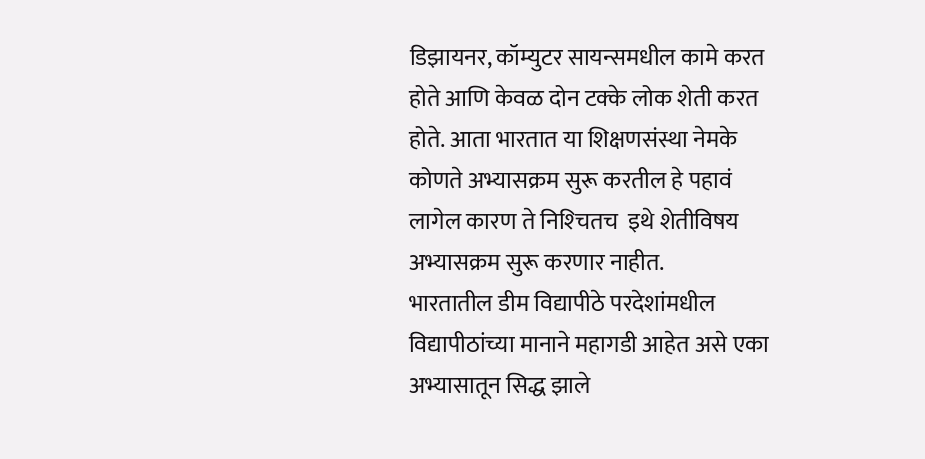डिझायनर, कॉम्युटर सायन्समधील कामे करत होते आणि केवळ दोन टक्के लोक शेती करत होते. आता भारतात या शिक्षणसंस्था नेमके कोणते अभ्यासक्रम सुरू करतील हे पहावं लागेल कारण ते निश्‍चितच  इथे शेतीविषय अभ्यासक्रम सुरू करणार नाहीत.
भारतातील डीम विद्यापीठे परदेशांमधील विद्यापीठांच्या मानाने महागडी आहेत असे एका अभ्यासातून सिद्ध झाले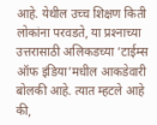आहे. येथील उच्च शिक्षण किती लोकांना परवडते, या प्रश्‍नाच्या उत्तरासाठी अलिकडच्या ‘टाईम्स ऑफ इंडिया’मधील आकडेवारी बोलकी आहे. त्यात म्हटले आहे की,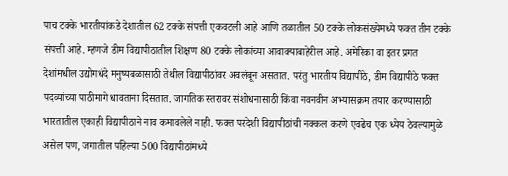पाच टक्के भारतीयांकडे देशातील 62 टक्के संपत्ती एकवटली आहे आणि तळातील 50 टक्के लोकसंख्येमध्ये फक्त तीन टक्के संपत्ती आहे. म्हणजे डीम विद्यापीठातील शिक्षण 80 टक्के लोकांच्या आवाक्याबाहेरील आहे. अमेरिका वा इतर प्रगत देशांमधील उद्योगधंदे मनुष्यबळासाठी तेथील विद्यापीठांवर अवलंबून असतात. परंतु भारतीय विद्यापीठे, डीम विद्यापीठे फक्त पदव्यांच्या पाठीमागे धावताना दिसतात. जागतिक स्तरावर संशोधनासाठी किंवा नवनवीन अभ्यासक्रम तयार करण्यासाठी भारतातील एकाही विद्यापीठाने नाव कमावलेले नाही. फक्त परदेशी विद्यापीठांची नक्कल करणे एवढेच एक ध्येय ठेवल्यामुळे असेल पण, जगातील पहिल्या 500 विद्यापीठांमध्ये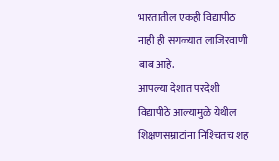भारतातील एकही विद्यापीठ नाही ही सगळ्यात लाजिरवाणी बाब आहे.
आपल्या देशात परदेशी विद्यापीठे आल्यामुळे येथील शिक्षणसम्राटांना निश्‍चितच शह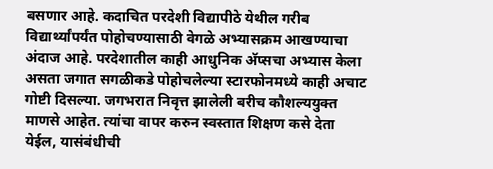बसणार आहे. कदाचित परदेशी विद्यापीठे येथील गरीब विद्यार्थ्यांपर्यंत पोहोचण्यासाठी वेगळे अभ्यासक्रम आखण्याचा अंदाज आहे. परदेशातील काही आधुनिक अ‍ॅप्सचा अभ्यास केला असता जगात सगळीकडे पोहोचलेल्या स्टारफोनमध्ये काही अचाट गोष्टी दिसल्या. जगभरात निवृत्त झालेली बरीच कौशल्ययुक्त माणसे आहेत. त्यांचा वापर करुन स्वस्तात शिक्षण कसे देता येईल, यासंबंधीची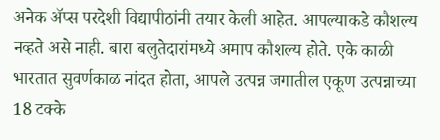अनेक अ‍ॅप्स परदेशी विद्यापीठांनी तयार केली आहेत. आपल्याकडे कौशल्य नव्हते असे नाही. बारा बलुतेदारांमध्ये अमाप कौशल्य होते. एके काळी भारतात सुवर्णकाळ नांदत होता, आपले उत्पन्न जगातील एकूण उत्पन्नाच्या 18 टक्के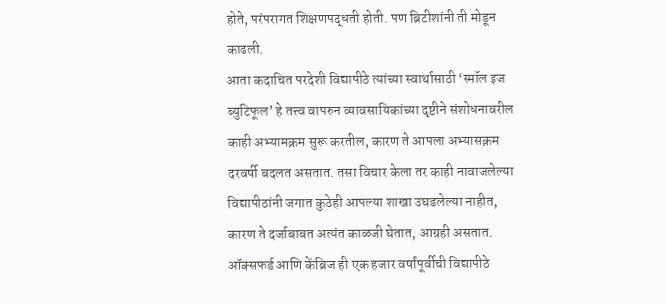होते, परंपरागत शिक्षणपद्धती होती. पण ब्रिटीशांनी ती मोडून काढली.
आता कदाचित परदेशी विद्यापीठे त्यांच्या स्वार्थासाठी ‘स्मॉल इज ब्युटिफूल’ हे तत्त्व वापरुन व्यावसायिकांच्या दृष्टीने संशोधनावरील काही अभ्यामक्रम सुरू करतील, कारण ते आपला अभ्यासक्रम दरवर्षी बदलत असतात. तसा विचार केला तर काही नावाजलेल्या विद्यापीठांनी जगात कुठेही आपल्या शाखा उघडलेल्या नाहीत, कारण ते दर्जाबाबत अत्यंत काळजी घेतात, आग्रही असतात. ऑक्सफर्ड आणि केंब्रिज ही एक हजार वर्षांपूर्वीची विद्यापीठे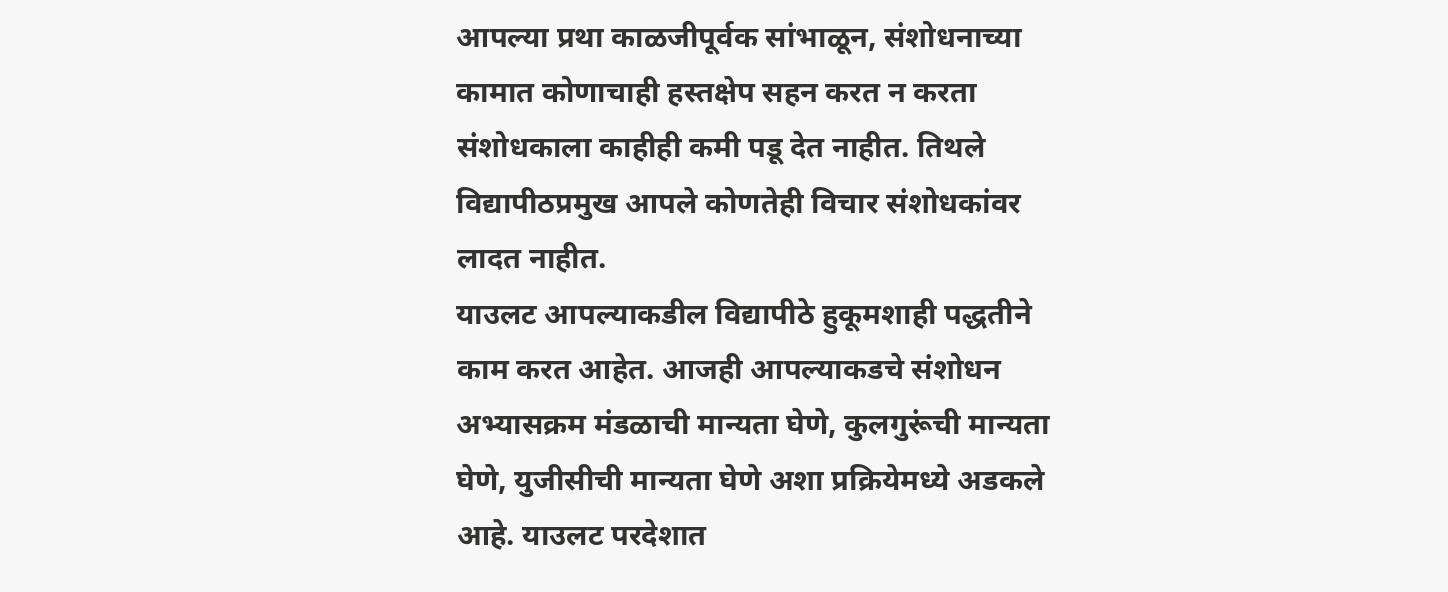आपल्या प्रथा काळजीपूर्वक सांभाळून, संशोधनाच्या कामात कोणाचाही हस्तक्षेप सहन करत न करता संशोधकाला काहीही कमी पडू देत नाहीत. तिथले विद्यापीठप्रमुख आपले कोणतेही विचार संशोधकांवर लादत नाहीत.
याउलट आपल्याकडील विद्यापीठे हुकूमशाही पद्धतीने काम करत आहेत. आजही आपल्याकडचे संशोधन अभ्यासक्रम मंडळाची मान्यता घेणे, कुलगुरूंची मान्यता घेणे, युजीसीची मान्यता घेणे अशा प्रक्रियेमध्ये अडकले आहे. याउलट परदेशात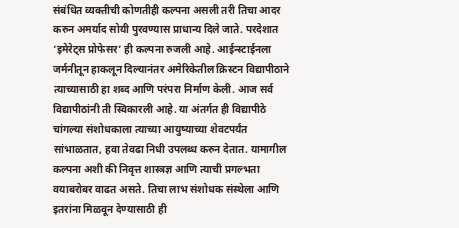संबंधित व्यक्तीची कोणतीही कल्पना असली तरी तिचा आदर करुन अमर्याद सोयी पुरवण्यास प्राधान्य दिले जाते. परदेशात ‘इमेरेट्स प्रोफेसर’ ही कल्पना रुजली आहे. आईन्स्टाईनला जर्मनीतून हाकलून दिल्यानंतर अमेरिकेतील क्रिस्टन विद्यापीठाने त्याच्यासाठी हा शब्द आणि परंपरा निर्माण केली. आज सर्व विद्यापीठांनी ती स्विकारली आहे. या अंतर्गत ही विद्यापीठे चांगल्या संशोधकाला त्याच्या आयुष्याच्या शेवटपर्यंत सांभाळतात, हवा तेवढा निधी उपलब्ध करुन देतात. यामागील कल्पना अशी की निवृत्त शास्त्रज्ञ आणि त्याची प्रगल्भता वयाबरोबर वाढत असते. तिचा लाभ संशोधक संस्थेला आणि इतरांना मिळवून देण्यासाठी ही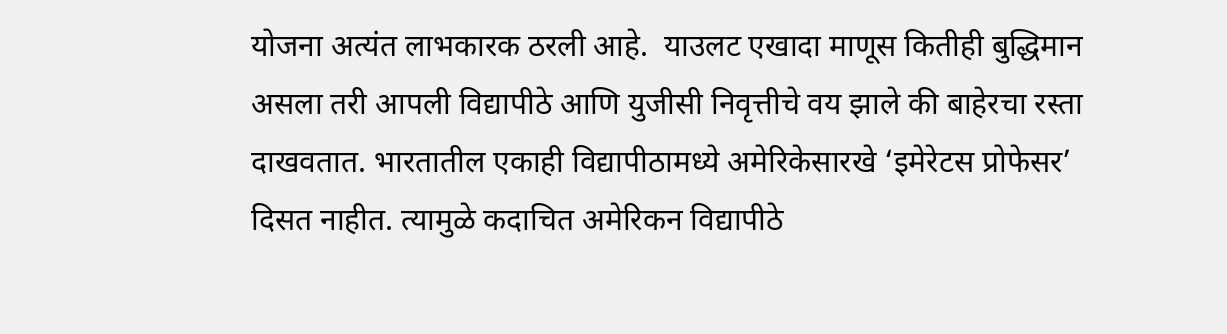योजना अत्यंत लाभकारक ठरली आहे.  याउलट एखादा माणूस कितीही बुद्धिमान असला तरी आपली विद्यापीठे आणि युजीसी निवृत्तीचे वय झाले की बाहेरचा रस्ता दाखवतात. भारतातील एकाही विद्यापीठामध्ये अमेरिकेसारखे ‘इमेरेटस प्रोफेसर’ दिसत नाहीत. त्यामुळे कदाचित अमेरिकन विद्यापीठे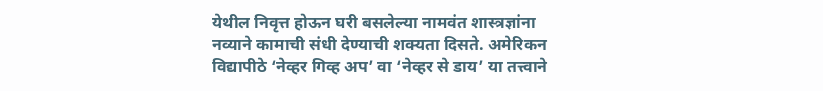येथील निवृत्त होऊन घरी बसलेल्या नामवंत शास्त्रज्ञांना नव्याने कामाची संधी देण्याची शक्यता दिसते. अमेरिकन विद्यापीठे ‘नेव्हर गिव्ह अप’ वा ‘नेव्हर से डाय’ या तत्त्वाने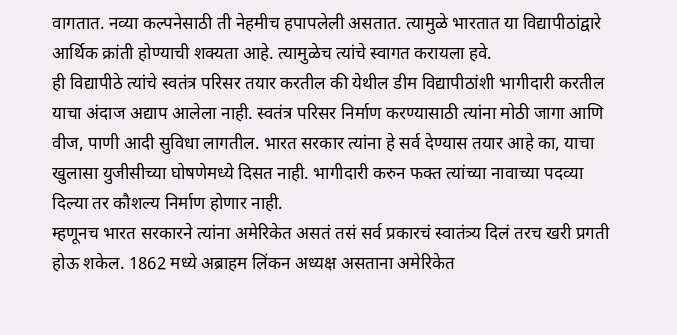वागतात. नव्या कल्पनेसाठी ती नेहमीच हपापलेली असतात. त्यामुळे भारतात या विद्यापीठांद्वारे आर्थिक क्रांती होण्याची शक्यता आहे. त्यामुळेच त्यांचे स्वागत करायला हवे.
ही विद्यापीठे त्यांचे स्वतंत्र परिसर तयार करतील की येथील डीम विद्यापीठांशी भागीदारी करतील याचा अंदाज अद्याप आलेला नाही. स्वतंत्र परिसर निर्माण करण्यासाठी त्यांना मोठी जागा आणि वीज, पाणी आदी सुविधा लागतील. भारत सरकार त्यांना हे सर्व देण्यास तयार आहे का, याचा खुलासा युजीसीच्या घोषणेमध्ये दिसत नाही. भागीदारी करुन फक्त त्यांच्या नावाच्या पदव्या दिल्या तर कौशल्य निर्माण होणार नाही.
म्हणूनच भारत सरकारने त्यांना अमेरिकेत असतं तसं सर्व प्रकारचं स्वातंत्र्य दिलं तरच खरी प्रगती होऊ शकेल. 1862 मध्ये अब्राहम लिंकन अध्यक्ष असताना अमेरिकेत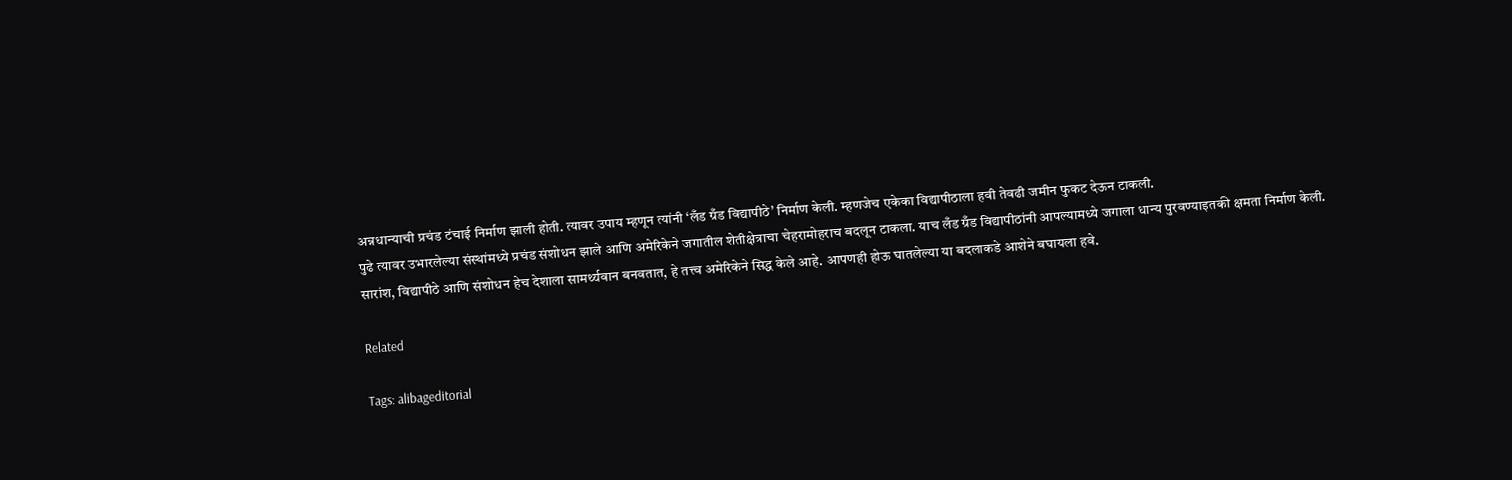अन्नधान्याची प्रचंड टंचाई निर्माण झाली होती. त्यावर उपाय म्हणून त्यांनी ‘लँड ग्रँड विद्यापीठे’ निर्माण केली. म्हणजेच एकेका विद्यापीठाला हवी तेवढी जमीन फुकट देऊन टाकली.
पुढे त्यावर उभारलेल्या संस्थांमध्ये प्रचंड संशोधन झाले आणि अमेरिकेने जगातील शेतीक्षेत्राचा चेहरामोहराच बदलून टाकला. याच लँड ग्रँड विद्यापीठांनी आपल्यामध्ये जगाला धान्य पुरवण्याइतकी क्षमता निर्माण केली. सारांश, विद्यापीठे आणि संशोधन हेच देशाला सामर्थ्यवान बनवतात, हे तत्त्व अमेरिकेने सिद्ध केले आहे. आपणही होऊ घातलेल्या या बदलाकडे आशेने बघायला हवे.

Related

Tags: alibageditorial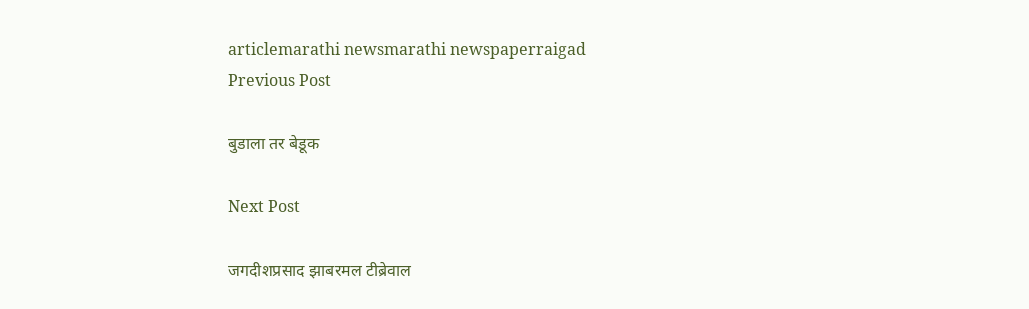articlemarathi newsmarathi newspaperraigad
Previous Post

बुडाला तर बेडूक

Next Post

जगदीशप्रसाद झाबरमल टीब्रेवाल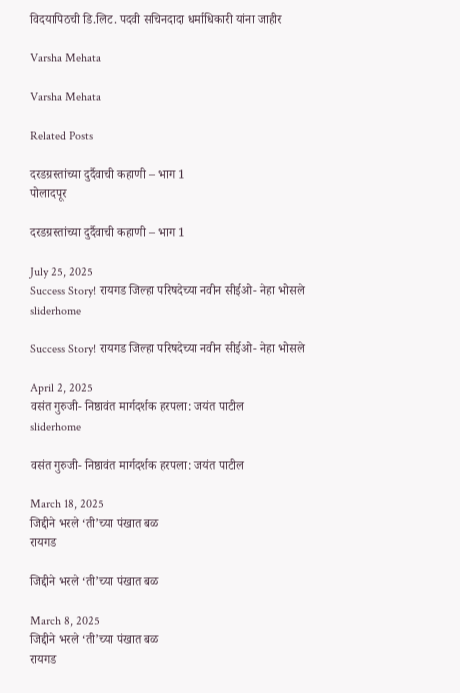विदयापिठची डि.लिट. पदवी सचिनदादा धर्माधिकारी यांना जाहीर

Varsha Mehata

Varsha Mehata

Related Posts

दरडग्रस्तांच्या दुर्दैवाची कहाणी – भाग 1
पोलादपूर

दरडग्रस्तांच्या दुर्दैवाची कहाणी – भाग 1

July 25, 2025
Success Story! रायगड जिल्हा परिषदेच्या नवीन सीईओ- नेहा भोसले
sliderhome

Success Story! रायगड जिल्हा परिषदेच्या नवीन सीईओ- नेहा भोसले

April 2, 2025
वसंत गुरुजी- निष्ठावंत मार्गदर्शक हरपला: जयंत पाटील
sliderhome

वसंत गुरुजी- निष्ठावंत मार्गदर्शक हरपला: जयंत पाटील

March 18, 2025
जिद्दीने भरले ‘ती’च्या पंखात बळ
रायगड

जिद्दीने भरले ‘ती’च्या पंखात बळ

March 8, 2025
जिद्दीने भरले ‘ती’च्या पंखात बळ
रायगड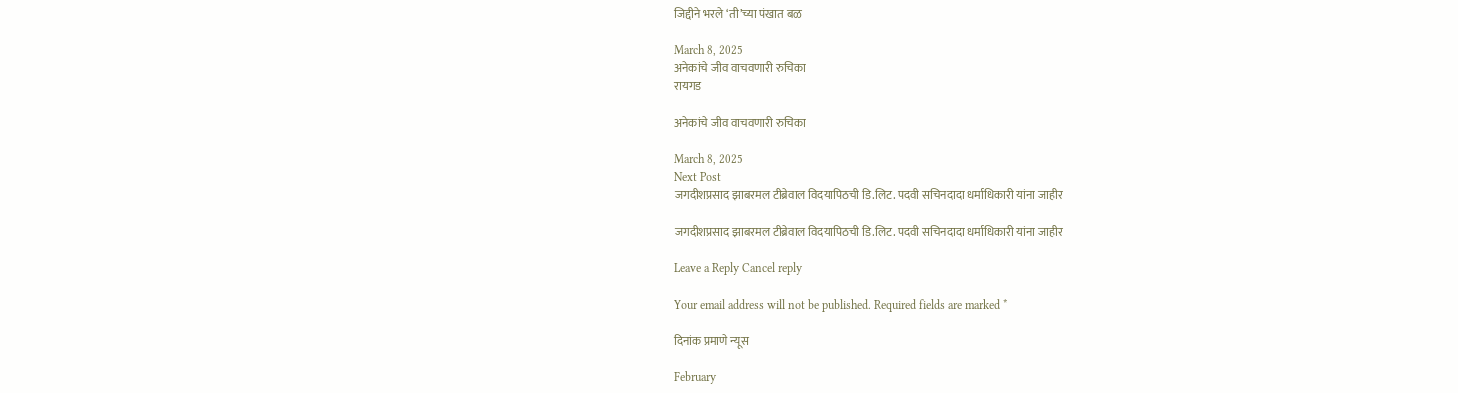जिद्दीने भरले ‘ती’च्या पंखात बळ

March 8, 2025
अनेकांचे जीव वाचवणारी रुचिका
रायगड

अनेकांचे जीव वाचवणारी रुचिका

March 8, 2025
Next Post
जगदीशप्रसाद झाबरमल टीब्रेवाल विदयापिठची डि.लिट. पदवी सचिनदादा धर्माधिकारी यांना जाहीर

जगदीशप्रसाद झाबरमल टीब्रेवाल विदयापिठची डि.लिट. पदवी सचिनदादा धर्माधिकारी यांना जाहीर

Leave a Reply Cancel reply

Your email address will not be published. Required fields are marked *

दिनांक प्रमाणे न्यूस

February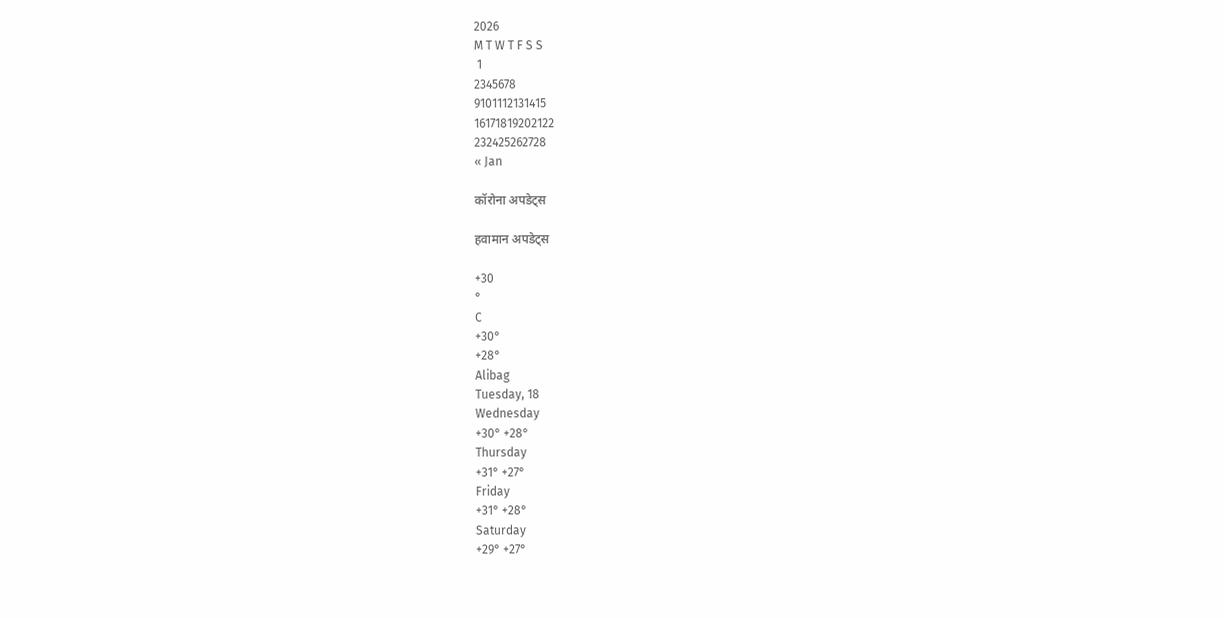2026
M T W T F S S
 1
2345678
9101112131415
16171819202122
232425262728
« Jan

कॉरोना अपडेट्स

हवामान अपडेट्स

+30
°
C
+30°
+28°
Alibag
Tuesday, 18
Wednesday
+30° +28°
Thursday
+31° +27°
Friday
+31° +28°
Saturday
+29° +27°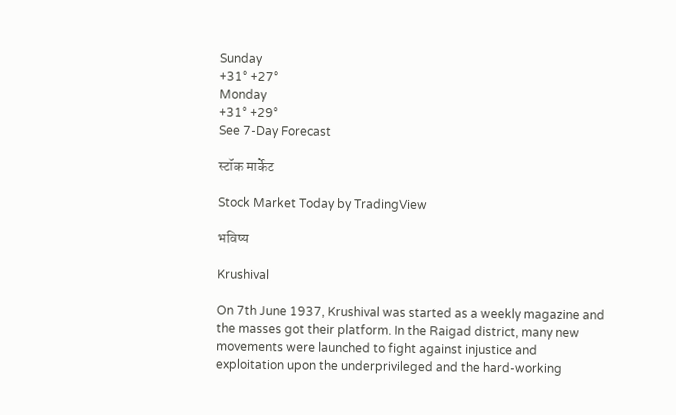Sunday
+31° +27°
Monday
+31° +29°
See 7-Day Forecast

स्टॉक मार्केट

Stock Market Today by TradingView

भविष्य

Krushival

On 7th June 1937, Krushival was started as a weekly magazine and the masses got their platform. In the Raigad district, many new movements were launched to fight against injustice and exploitation upon the underprivileged and the hard-working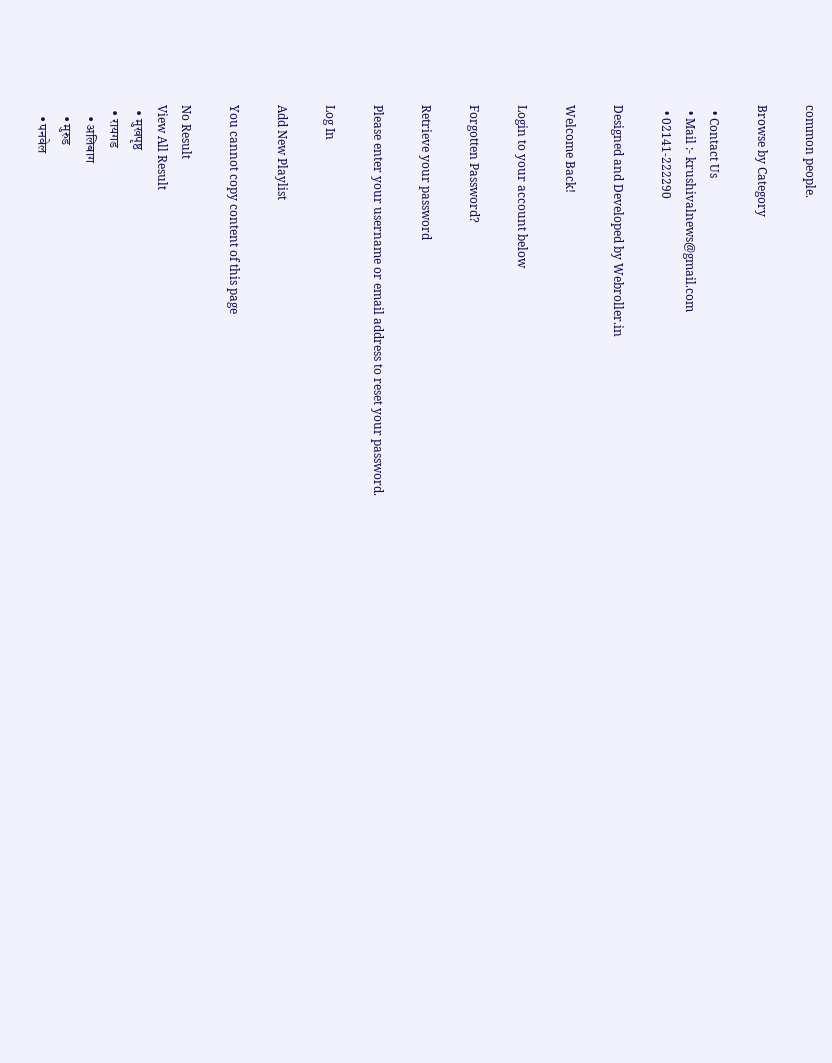common people.

Browse by Category

  • Contact Us
  • Mail :- krushivalnews@gmail.com
  • 02141-222290

Designed and Developed by Webroller.in

Welcome Back!

Login to your account below

Forgotten Password?

Retrieve your password

Please enter your username or email address to reset your password.

Log In

Add New Playlist

You cannot copy content of this page

No Result
View All Result
  • मुखपृष्ठ
  • रायगड
    • अलिबाग
    • मुरुड
    • पनवेल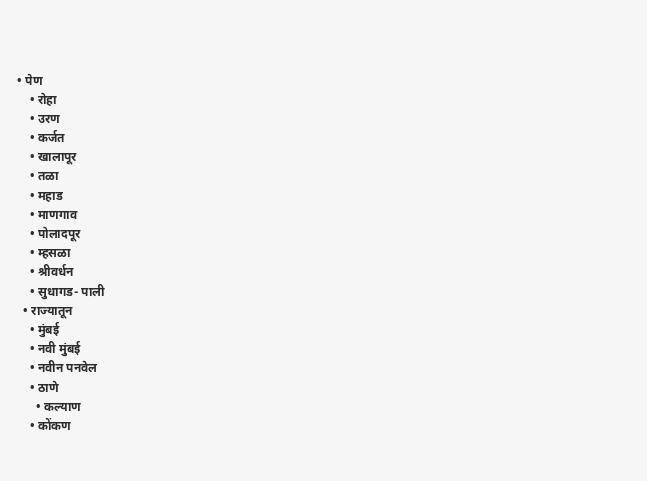• पेण
    • रोहा
    • उरण
    • कर्जत
    • खालापूर
    • तळा
    • महाड
    • माणगाव
    • पोलादपूर
    • म्हसळा
    • श्रीवर्धन
    • सुधागड- पाली
  • राज्यातून
    • मुंबई
    • नवी मुंबई
    • नवीन पनवेल
    • ठाणे
      • कल्याण
    • कोंकण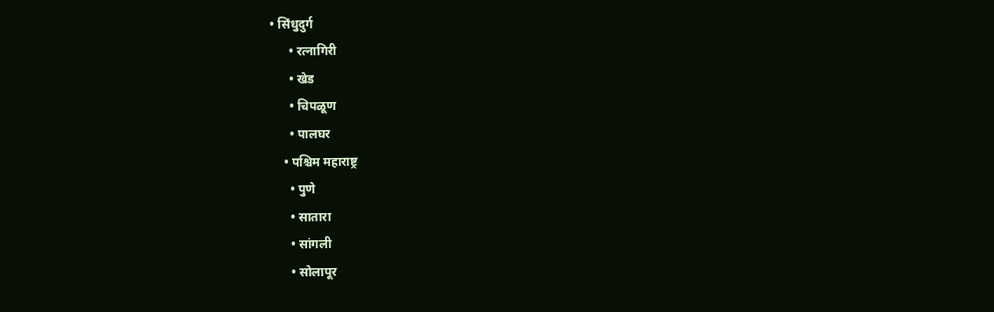• सिंधुदुर्ग
      • रत्नागिरी
      • खेड
      • चिपळूण
      • पालघर
    • पश्चिम महाराष्ट्र
      • पुणे
      • सातारा
      • सांगली
      • सोलापूर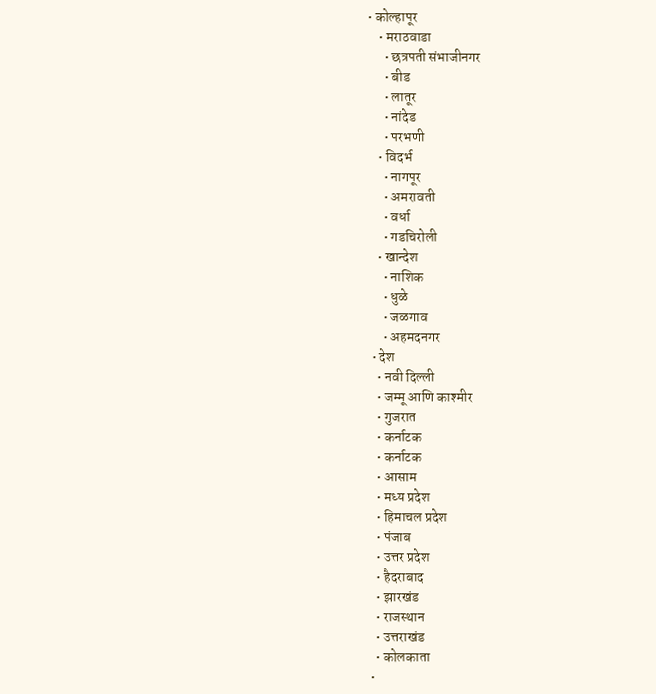• कोल्हापूर
    • मराठवाडा
      • छत्रपती संभाजीनगर
      • बीड
      • लातूर
      • नांदेड
      • परभणी
    • विदर्भ
      • नागपूर
      • अमरावती
      • वर्धा
      • गडचिरोली
    • खान्देश
      • नाशिक
      • धुळे
      • जळगाव
      • अहमदनगर
  • देश
    • नवी दिल्ली
    • जम्मू आणि काश्मीर
    • गुजरात
    • कर्नाटक
    • कर्नाटक
    • आसाम
    • मध्य प्रदेश
    • हिमाचल प्रदेश
    • पंजाब
    • उत्तर प्रदेश
    • हैदराबाद
    • झारखंड
    • राजस्थान
    • उत्तराखंड
    • कोलकाता
  •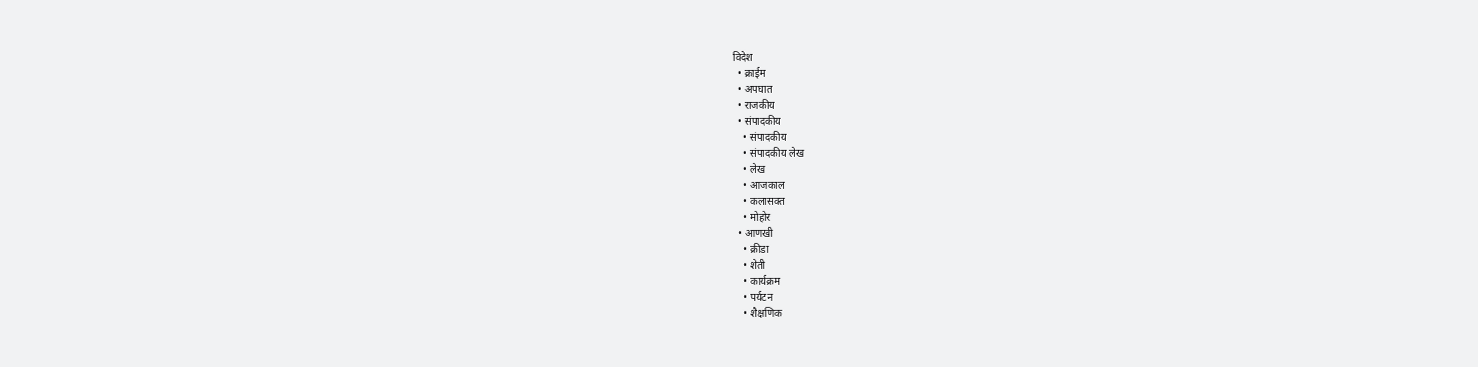विदेश
  • क्राईम
  • अपघात
  • राजकीय
  • संपादकीय
    • संपादकीय
    • संपादकीय लेख
    • लेख
    • आजकाल
    • कलासक्त
    • मोहोर
  • आणखी
    • क्रीडा
    • शेती
    • कार्यक्रम
    • पर्यटन
    • शैक्षणिक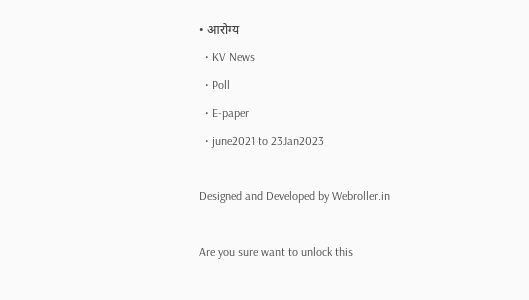• आरोग्य
  • KV News
  • Poll
  • E-paper
  • june2021 to 23Jan2023

Designed and Developed by Webroller.in

Are you sure want to unlock this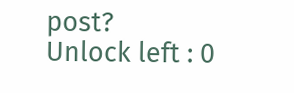post?
Unlock left : 0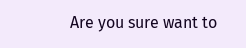Are you sure want to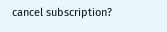cancel subscription?